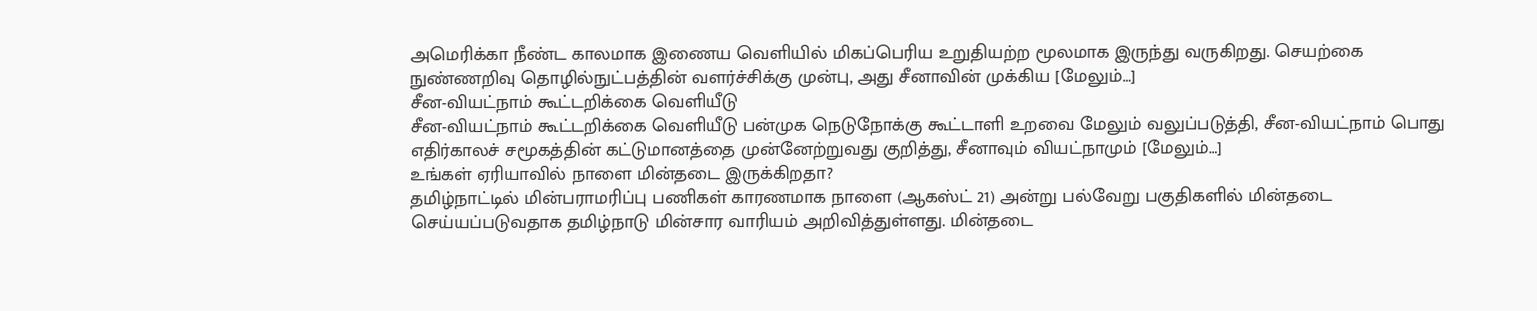அமெரிக்கா நீண்ட காலமாக இணைய வெளியில் மிகப்பெரிய உறுதியற்ற மூலமாக இருந்து வருகிறது. செயற்கை நுண்ணறிவு தொழில்நுட்பத்தின் வளர்ச்சிக்கு முன்பு, அது சீனாவின் முக்கிய [மேலும்…]
சீன-வியட்நாம் கூட்டறிக்கை வெளியீடு
சீன-வியட்நாம் கூட்டறிக்கை வெளியீடு பன்முக நெடுநோக்கு கூட்டாளி உறவை மேலும் வலுப்படுத்தி, சீன-வியட்நாம் பொது எதிர்காலச் சமூகத்தின் கட்டுமானத்தை முன்னேற்றுவது குறித்து, சீனாவும் வியட்நாமும் [மேலும்…]
உங்கள் ஏரியாவில் நாளை மின்தடை இருக்கிறதா?
தமிழ்நாட்டில் மின்பராமரிப்பு பணிகள் காரணமாக நாளை (ஆகஸ்ட் 21) அன்று பல்வேறு பகுதிகளில் மின்தடை செய்யப்படுவதாக தமிழ்நாடு மின்சார வாரியம் அறிவித்துள்ளது. மின்தடை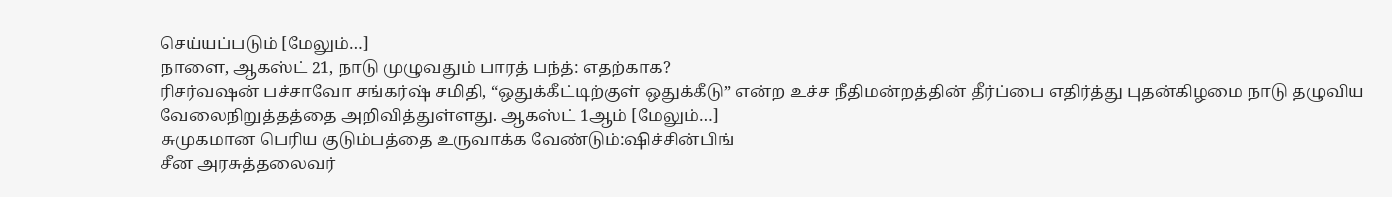செய்யப்படும் [மேலும்…]
நாளை, ஆகஸ்ட் 21, நாடு முழுவதும் பாரத் பந்த்: எதற்காக?
ரிசர்வஷன் பச்சாவோ சங்கர்ஷ் சமிதி, “ஒதுக்கீட்டிற்குள் ஒதுக்கீடு” என்ற உச்ச நீதிமன்றத்தின் தீர்ப்பை எதிர்த்து புதன்கிழமை நாடு தழுவிய வேலைநிறுத்தத்தை அறிவித்துள்ளது. ஆகஸ்ட் 1ஆம் [மேலும்…]
சுமுகமான பெரிய குடும்பத்தை உருவாக்க வேண்டும்:ஷிச்சின்பிங்
சீன அரசுத்தலைவர்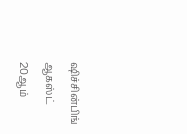ஷிச்சின்பிங் ஆகஸ்ட் 20ஆம்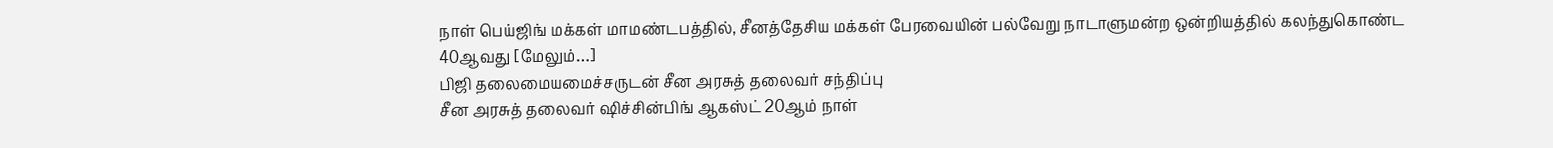நாள் பெய்ஜிங் மக்கள் மாமண்டபத்தில், சீனத்தேசிய மக்கள் பேரவையின் பல்வேறு நாடாளுமன்ற ஒன்றியத்தில் கலந்துகொண்ட 40ஆவது [மேலும்…]
பிஜி தலைமையமைச்சருடன் சீன அரசுத் தலைவர் சந்திப்பு
சீன அரசுத் தலைவர் ஷிச்சின்பிங் ஆகஸ்ட் 20ஆம் நாள்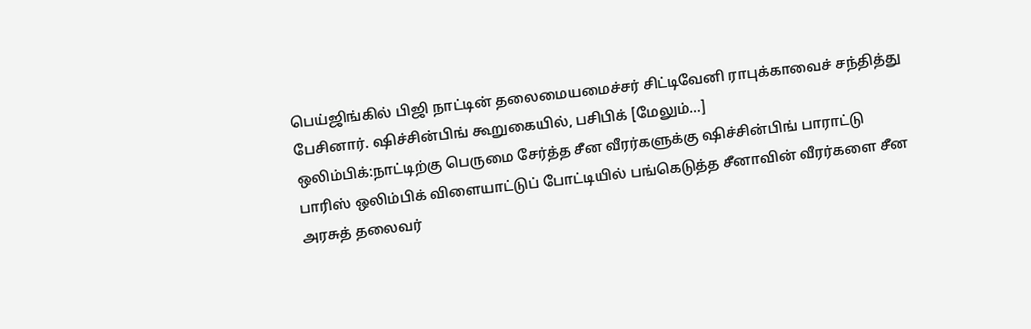பெய்ஜிங்கில் பிஜி நாட்டின் தலைமையமைச்சர் சிட்டிவேனி ராபுக்காவைச் சந்தித்து பேசினார். ஷிச்சின்பிங் கூறுகையில், பசிபிக் [மேலும்…]
ஒலிம்பிக்:நாட்டிற்கு பெருமை சேர்த்த சீன வீரர்களுக்கு ஷிச்சின்பிங் பாராட்டு
பாரிஸ் ஒலிம்பிக் விளையாட்டுப் போட்டியில் பங்கெடுத்த சீனாவின் வீரர்களை சீன அரசுத் தலைவர்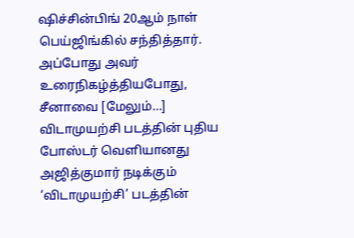ஷிச்சின்பிங் 20ஆம் நாள் பெய்ஜிங்கில் சந்தித்தார். அப்போது அவர் உரைநிகழ்த்தியபோது, சீனாவை [மேலும்…]
விடாமுயற்சி படத்தின் புதிய போஸ்டர் வெளியானது
அஜித்குமார் நடிக்கும் ‘விடாமுயற்சி’ படத்தின்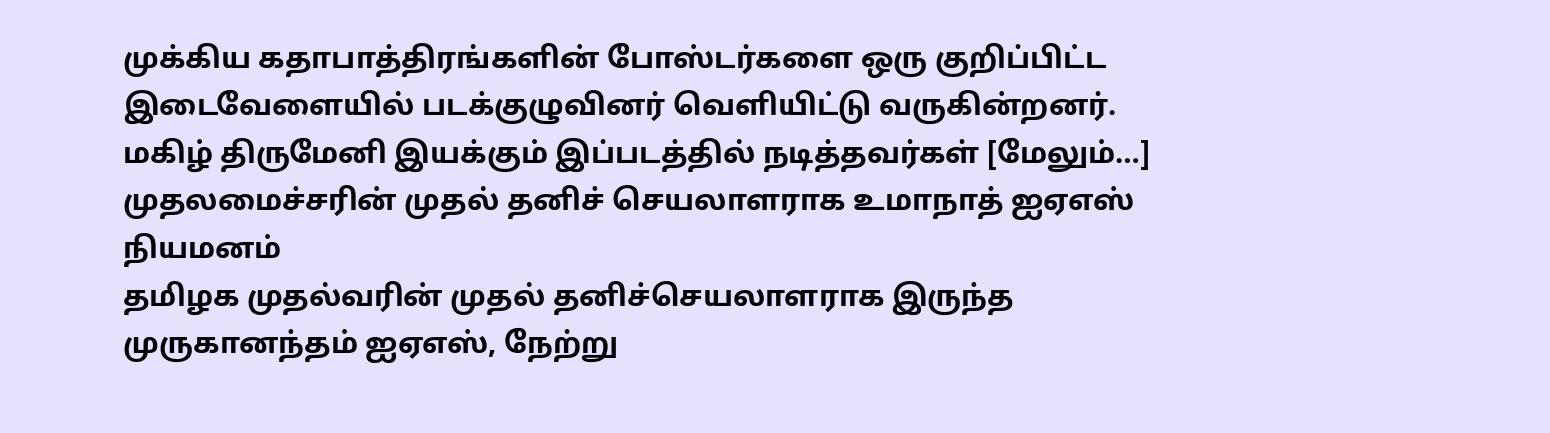முக்கிய கதாபாத்திரங்களின் போஸ்டர்களை ஒரு குறிப்பிட்ட இடைவேளையில் படக்குழுவினர் வெளியிட்டு வருகின்றனர். மகிழ் திருமேனி இயக்கும் இப்படத்தில் நடித்தவர்கள் [மேலும்…]
முதலமைச்சரின் முதல் தனிச் செயலாளராக உமாநாத் ஐஏஎஸ் நியமனம்
தமிழக முதல்வரின் முதல் தனிச்செயலாளராக இருந்த முருகானந்தம் ஐஏஎஸ், நேற்று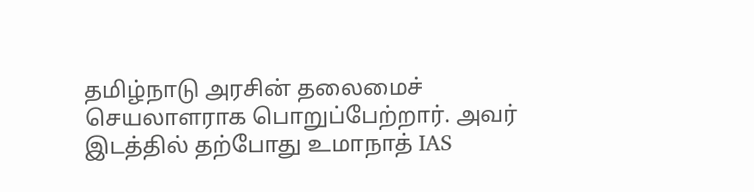தமிழ்நாடு அரசின் தலைமைச் செயலாளராக பொறுப்பேற்றார். அவர் இடத்தில் தற்போது உமாநாத் IAS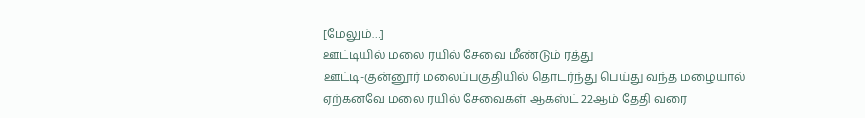[மேலும்…]
ஊட்டியில் மலை ரயில் சேவை மீண்டும் ரத்து
ஊட்டி-குன்னூர் மலைப்பகுதியில் தொடர்ந்து பெய்து வந்த மழையால் ஏற்கனவே மலை ரயில் சேவைகள் ஆகஸ்ட் 22ஆம் தேதி வரை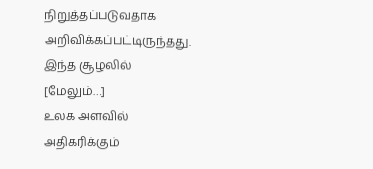நிறுத்தப்படுவதாக அறிவிக்கப்பட்டிருந்தது. இந்த சூழலில் [மேலும்…]
உலக அளவில் அதிகரிக்கும்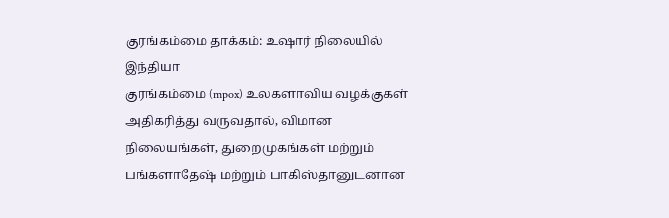குரங்கம்மை தாக்கம்: உஷார் நிலையில் இந்தியா
குரங்கம்மை (mpox) உலகளாவிய வழக்குகள் அதிகரித்து வருவதால், விமான நிலையங்கள், துறைமுகங்கள் மற்றும் பங்களாதேஷ் மற்றும் பாகிஸ்தானுடனான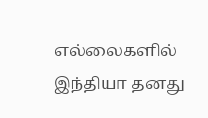எல்லைகளில் இந்தியா தனது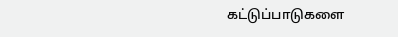கட்டுப்பாடுகளை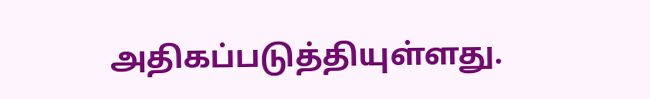அதிகப்படுத்தியுள்ளது.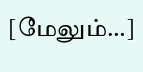[மேலும்…]